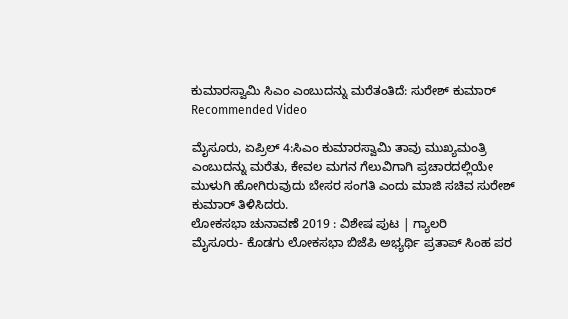ಕುಮಾರಸ್ವಾಮಿ ಸಿಎಂ ಎಂಬುದನ್ನು ಮರೆತಂತಿದೆ: ಸುರೇಶ್ ಕುಮಾರ್
Recommended Video

ಮೈಸೂರು, ಏಪ್ರಿಲ್ 4:ಸಿಎಂ ಕುಮಾರಸ್ವಾಮಿ ತಾವು ಮುಖ್ಯಮಂತ್ರಿ ಎಂಬುದನ್ನು ಮರೆತು, ಕೇವಲ ಮಗನ ಗೆಲುವಿಗಾಗಿ ಪ್ರಚಾರದಲ್ಲಿಯೇ ಮುಳುಗಿ ಹೋಗಿರುವುದು ಬೇಸರ ಸಂಗತಿ ಎಂದು ಮಾಜಿ ಸಚಿವ ಸುರೇಶ್ ಕುಮಾರ್ ತಿಳಿಸಿದರು.
ಲೋಕಸಭಾ ಚುನಾವಣೆ 2019 : ವಿಶೇಷ ಪುಟ | ಗ್ಯಾಲರಿ
ಮೈಸೂರು- ಕೊಡಗು ಲೋಕಸಭಾ ಬಿಜೆಪಿ ಅಭ್ಯರ್ಥಿ ಪ್ರತಾಪ್ ಸಿಂಹ ಪರ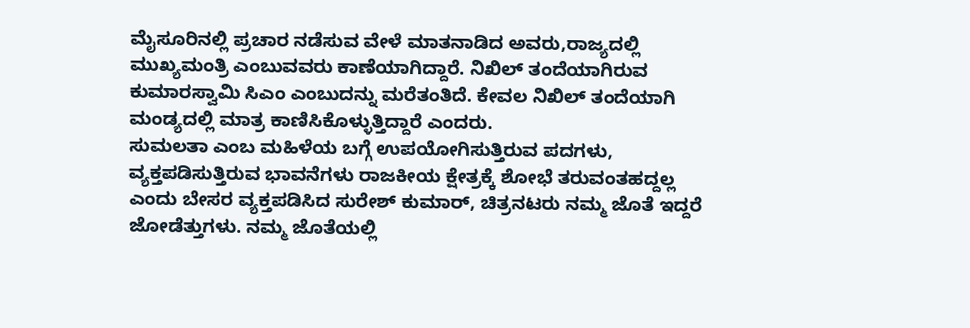ಮೈಸೂರಿನಲ್ಲಿ ಪ್ರಚಾರ ನಡೆಸುವ ವೇಳೆ ಮಾತನಾಡಿದ ಅವರು,ರಾಜ್ಯದಲ್ಲಿ ಮುಖ್ಯಮಂತ್ರಿ ಎಂಬುವವರು ಕಾಣೆಯಾಗಿದ್ದಾರೆ. ನಿಖಿಲ್ ತಂದೆಯಾಗಿರುವ ಕುಮಾರಸ್ವಾಮಿ ಸಿಎಂ ಎಂಬುದನ್ನು ಮರೆತಂತಿದೆ. ಕೇವಲ ನಿಖಿಲ್ ತಂದೆಯಾಗಿ ಮಂಡ್ಯದಲ್ಲಿ ಮಾತ್ರ ಕಾಣಿಸಿಕೊಳ್ಳುತ್ತಿದ್ದಾರೆ ಎಂದರು.
ಸುಮಲತಾ ಎಂಬ ಮಹಿಳೆಯ ಬಗ್ಗೆ ಉಪಯೋಗಿಸುತ್ತಿರುವ ಪದಗಳು, ವ್ಯಕ್ತಪಡಿಸುತ್ತಿರುವ ಭಾವನೆಗಳು ರಾಜಕೀಯ ಕ್ಷೇತ್ರಕ್ಕೆ ಶೋಭೆ ತರುವಂತಹದ್ದಲ್ಲ ಎಂದು ಬೇಸರ ವ್ಯಕ್ತಪಡಿಸಿದ ಸುರೇಶ್ ಕುಮಾರ್, ಚಿತ್ರನಟರು ನಮ್ಮ ಜೊತೆ ಇದ್ದರೆ ಜೋಡೆತ್ತುಗಳು. ನಮ್ಮ ಜೊತೆಯಲ್ಲಿ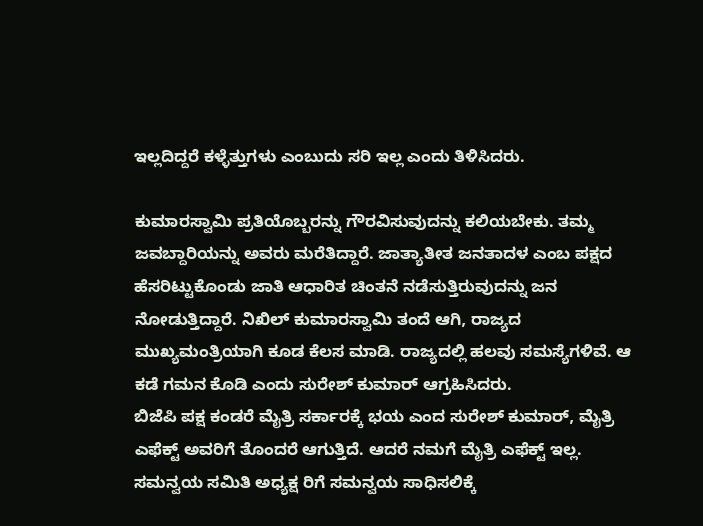ಇಲ್ಲದಿದ್ದರೆ ಕಳ್ಳೆತ್ತುಗಳು ಎಂಬುದು ಸರಿ ಇಲ್ಲ ಎಂದು ತಿಳಿಸಿದರು.

ಕುಮಾರಸ್ವಾಮಿ ಪ್ರತಿಯೊಬ್ಬರನ್ನು ಗೌರವಿಸುವುದನ್ನು ಕಲಿಯಬೇಕು. ತಮ್ಮ ಜವಬ್ದಾರಿಯನ್ನು ಅವರು ಮರೆತಿದ್ದಾರೆ. ಜಾತ್ಯಾತೀತ ಜನತಾದಳ ಎಂಬ ಪಕ್ಷದ ಹೆಸರಿಟ್ಟುಕೊಂಡು ಜಾತಿ ಆಧಾರಿತ ಚಿಂತನೆ ನಡೆಸುತ್ತಿರುವುದನ್ನು ಜನ ನೋಡುತ್ತಿದ್ದಾರೆ. ನಿಖಿಲ್ ಕುಮಾರಸ್ವಾಮಿ ತಂದೆ ಆಗಿ, ರಾಜ್ಯದ ಮುಖ್ಯಮಂತ್ರಿಯಾಗಿ ಕೂಡ ಕೆಲಸ ಮಾಡಿ. ರಾಜ್ಯದಲ್ಲಿ ಹಲವು ಸಮಸ್ಯೆಗಳಿವೆ. ಆ ಕಡೆ ಗಮನ ಕೊಡಿ ಎಂದು ಸುರೇಶ್ ಕುಮಾರ್ ಆಗ್ರಹಿಸಿದರು.
ಬಿಜೆಪಿ ಪಕ್ಷ ಕಂಡರೆ ಮೈತ್ರಿ ಸರ್ಕಾರಕ್ಕೆ ಭಯ ಎಂದ ಸುರೇಶ್ ಕುಮಾರ್, ಮೈತ್ರಿ ಎಫೆಕ್ಟ್ ಅವರಿಗೆ ತೊಂದರೆ ಆಗುತ್ತಿದೆ. ಆದರೆ ನಮಗೆ ಮೈತ್ರಿ ಎಫೆಕ್ಟ್ ಇಲ್ಲ. ಸಮನ್ವಯ ಸಮಿತಿ ಅಧ್ಯಕ್ಷ ರಿಗೆ ಸಮನ್ವಯ ಸಾಧಿಸಲಿಕ್ಕೆ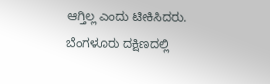ಆಗ್ತಿಲ್ಲ ಎಂದು ಟೀಕಿಸಿದರು. ಬೆಂಗಳೂರು ದಕ್ಷಿಣದಲ್ಲಿ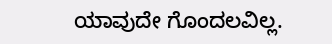ಯಾವುದೇ ಗೊಂದಲವಿಲ್ಲ.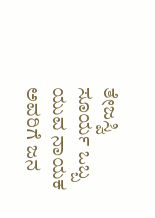ತೇಜಸ್ವಿ ಸೂರ್ಯ ಒಬ್ಬ ಯುವ ನಾಯಕ ಅವರಿಗೆ ಜನ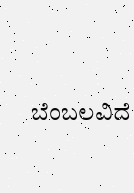ಬೆಂಬಲವಿದೆ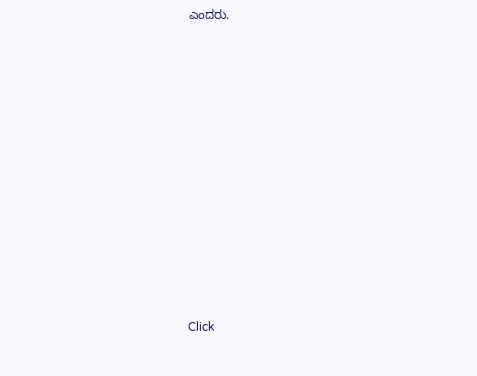ಎಂದರು.












Click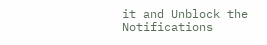it and Unblock the Notifications